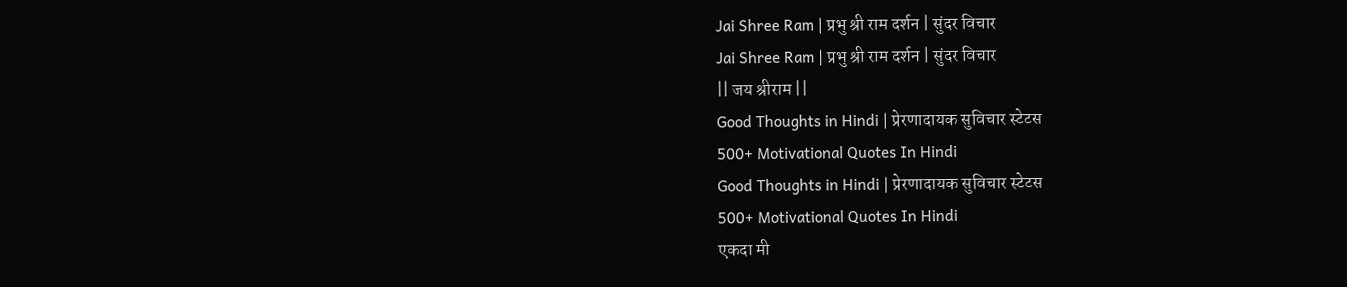Jai Shree Ram | प्रभु श्री राम दर्शन | सुंदर विचार
Jai Shree Ram | प्रभु श्री राम दर्शन | सुंदर विचार
|| जय श्रीराम ||
Good Thoughts in Hindi | प्रेरणादायक सुविचार स्टेटस
500+ Motivational Quotes In Hindi
Good Thoughts in Hindi | प्रेरणादायक सुविचार स्टेटस
500+ Motivational Quotes In Hindi
एकदा मी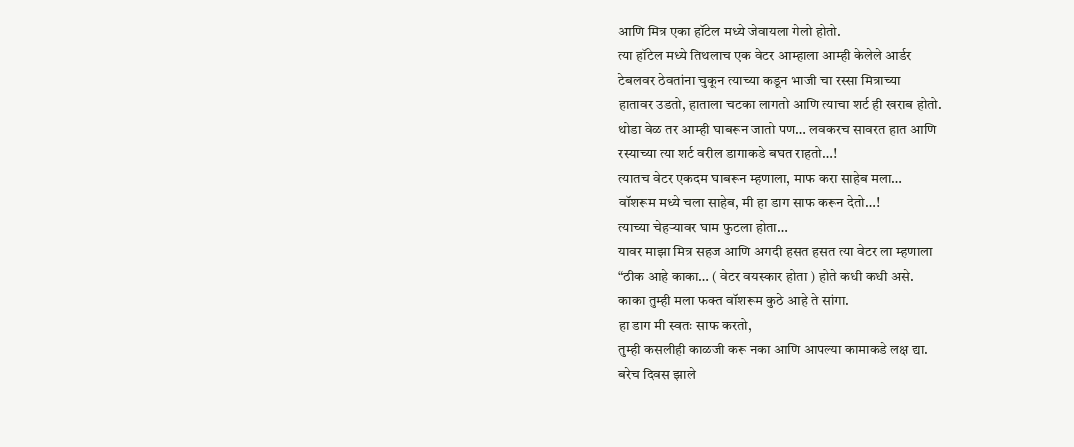आणि मित्र एका हॉटेल मध्ये जेवायला गेलो होतो.
त्या हॉटेल मध्ये तिथलाच एक वेटर आम्हाला आम्ही केलेले आर्डर
टेबलवर ठेवतांना चुकून त्याच्या कडून भाजी चा रस्सा मित्राच्या
हातावर उडतो, हाताला चटका लागतो आणि त्याचा शर्ट ही खराब होतो.
थोडा वेळ तर आम्ही घाबरून जातो पण… लवकरच सावरत हात आणि
रस्याच्या त्या शर्ट वरील डागाकडे बघत राहतो…!
त्यातच वेटर एकदम घाबरून म्हणाला, माफ करा साहेब मला…
वॉशरूम मध्ये चला साहेब, मी हा डाग साफ करून देतो…!
त्याच्या चेहऱ्यावर घाम फुटला होता…
यावर माझा मित्र सहज आणि अगदी हसत हसत त्या वेटर ला म्हणाला
“ठीक आहे काका… ( वेटर वयस्कार होता ) होते कधी कधी असे.
काका तुम्ही मला फक्त वॉशरूम कुठे आहे ते सांगा.
हा डाग मी स्वतः साफ करतो,
तुम्ही कसलीही काळजी करू नका आणि आपल्या कामाकडे लक्ष द्या.
बरेच दिवस झाले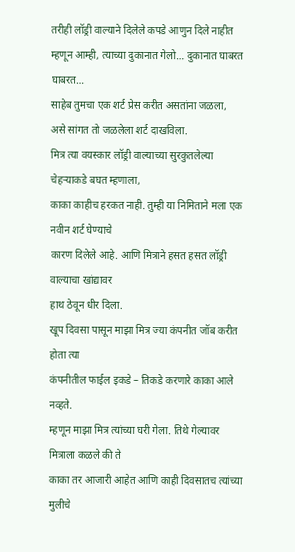तरीही लॉड्री वाल्याने दिलेले कपडे आणुन दिले नाहीत
म्हणून आम्ही, त्याच्या दुकानात गेलो… दुकानात घाबरत घाबरत…
साहेब तुमचा एक शर्ट प्रेस करीत असतांना जळला,
असे सांगत तो जळलेला शर्ट दाखविला.
मित्र त्या वयस्कार लॉड्री वाल्याच्या सुरकुतलेल्या चेहऱ्याकडे बघत म्हणाला,
काका काहीच हरकत नाही. तुम्ही या निमिताने मला एक नवीन शर्ट घेण्याचे
कारण दिलेले आहे. आणि मित्राने हसत हसत लॉड्री वाल्याचा खांद्यावर
हाथ ठेवून धीर दिला.
खूप दिवसा पासून माझा मित्र ज्या कंपनीत जॉब करीत होता त्या
कंपनीतील फाईल इकडे – तिकडे करणारे काका आले नव्हते.
म्हणून माझा मित्र त्यांच्या घरी गेला. तिथे गेल्यावर मित्राला कळले की ते
काका तर आजारी आहेत आणि काही दिवसातच त्यांच्या मुलीचे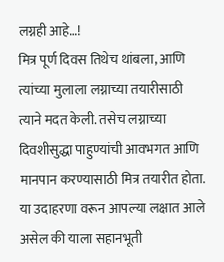लग्नही आहे…!
मित्र पूर्ण दिवस तिथेच थांबला, आणि त्यांच्या मुलाला लग्नाच्या तयारीसाठी
त्याने मदत केली. तसेच लग्नाच्या दिवशीसुद्धा पाहुण्यांची आवभगत आणि
मानपान करण्यासाठी मित्र तयारीत होता.
या उदाहरणा वरून आपल्या लक्षात आले असेल की याला सहानभूती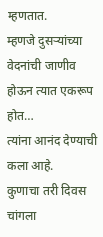म्हणतात.
म्हणजे दुसऱ्यांच्या वेदनांची जाणीव होऊन त्यात एकरूप होत…
त्यांना आनंद देण्याची कला आहे.
कुणाचा तरी दिवस चांगला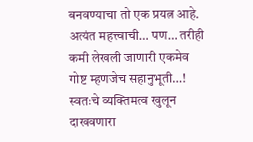बनवण्याचा तो एक प्रयत्न आहे.
अत्यंत महत्त्वाची… पण… तरीही कमी लेखली जाणारी एकमेव
गोष्ट म्हणजेच सहानुभूती…!
स्वतःचे व्यक्तिमत्व खुलून दाखवणारा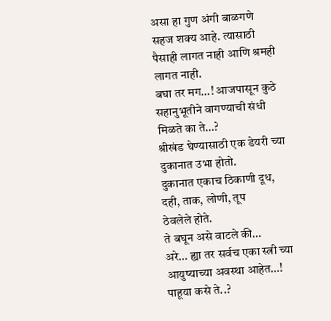असा हा गुण अंगी बाळगणे
सहज शक्य आहे. त्यासाठी पैसाही लागत नाही आणि श्रमही लागत नाही.
बघा तर मग…! आजपासून कुठे सहानुभूतीने वागण्याची संधी मिळते का ते…?
श्रीखंड घेण्यासाठी एक डेयरी च्या दुकानात उभा होतो.
दुकानात एकाच ठिकाणी दूध, दही, ताक, लोणी, तूप
ठेवलेले होते.
ते बघून असे वाटले की…
अरे… ह्या तर सर्वच एका स्त्री च्या आयुष्याच्या अवस्था आहेत…!
पाहूया कसे ते..?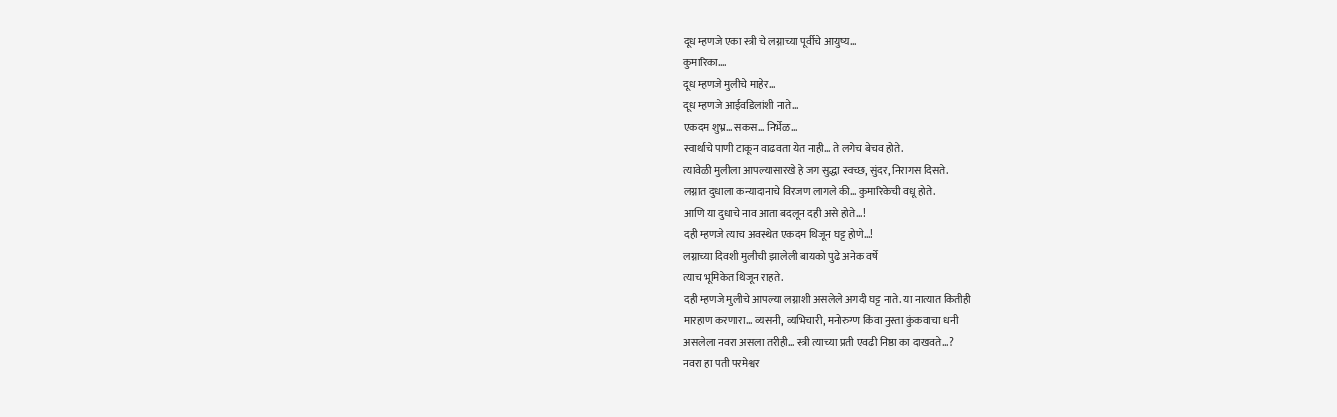दूध म्हणजे एका स्त्री चे लग्नाच्या पूर्वीचे आयुष्य…
कुमारिका….
दूध म्हणजे मुलीचे माहेर…
दूध म्हणजे आईवडिलांशी नाते…
एकदम शुभ्र… सकस… निर्भेळ…
स्वार्थाचे पाणी टाकून वाढवता येत नाही… ते लगेच बेचव होते.
त्यावेळी मुलीला आपल्यासारखे हे जग सुद्धा स्वच्छ, सुंदर, निरागस दिसते.
लग्नात दुधाला कन्यादानाचे विरजण लागले की… कुमारिकेची वधू होते.
आणि या दुधाचे नाव आता बदलून दही असे होते…!
दही म्हणजे त्याच अवस्थेत एकदम थिजून घट्ट होणे…!
लग्नाच्या दिवशी मुलीची झालेली बायको पुढे अनेक वर्षे
त्याच भूमिकेत थिजून राहते.
दही म्हणजे मुलीचे आपल्या लग्नाशी असलेले अगदी घट्ट नाते. या नात्यात कितीही
मारहाण करणारा… व्यसनी, व्यभिचारी, मनोरुग्ण किंवा नुस्ता कुंकवाचा धनी
असलेला नवरा असला तरीही… स्त्री त्याच्या प्रती एवढी निष्ठा का दाखवते…?
नवरा हा पती परमेश्वर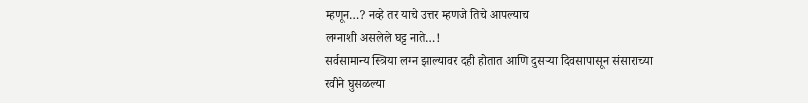म्हणून…? नव्हे तर याचे उत्तर म्हणजे तिचे आपल्याच
लग्नाशी असलेले घट्ट नाते…!
सर्वसामान्य स्त्रिया लग्न झाल्यावर दही होतात आणि दुसऱ्या दिवसापासून संसाराच्या
रवीने घुसळल्या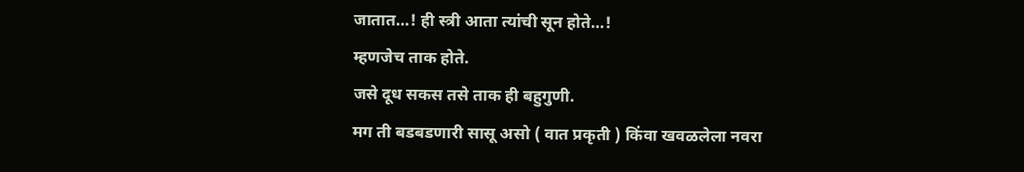जातात…! ही स्त्री आता त्यांची सून होते…!
म्हणजेच ताक होते.
जसे दूध सकस तसे ताक ही बहुगुणी.
मग ती बडबडणारी सासू असो ( वात प्रकृती ) किंवा खवळलेला नवरा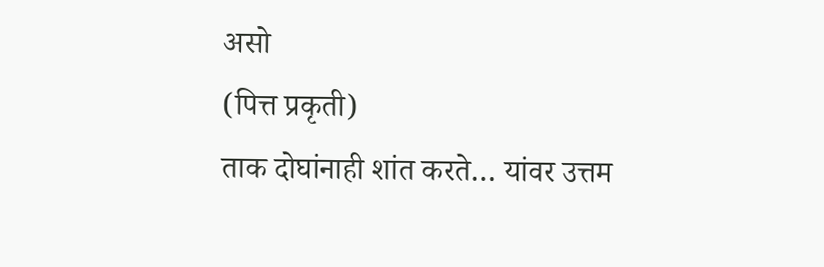असो
(पित्त प्रकृती)
ताक दोघांनाही शांत करते… यांवर उत्तम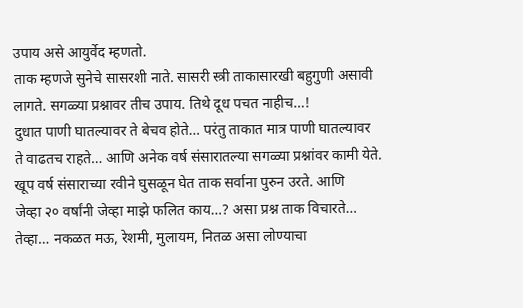उपाय असे आयुर्वेद म्हणतो.
ताक म्हणजे सुनेचे सासरशी नाते. सासरी स्त्री ताकासारखी बहुगुणी असावी
लागते. सगळ्या प्रश्नावर तीच उपाय. तिथे दूध पचत नाहीच…!
दुधात पाणी घातल्यावर ते बेचव होते… परंतु ताकात मात्र पाणी घातल्यावर
ते वाढतच राहते… आणि अनेक वर्ष संसारातल्या सगळ्या प्रश्नांवर कामी येते.
खूप वर्ष संसाराच्या रवीने घुसळून घेत ताक सर्वाना पुरुन उरते. आणि
जेव्हा २० वर्षांनी जेव्हा माझे फलित काय…? असा प्रश्न ताक विचारते…
तेव्हा… नकळत मऊ, रेशमी, मुलायम, नितळ असा लोण्याचा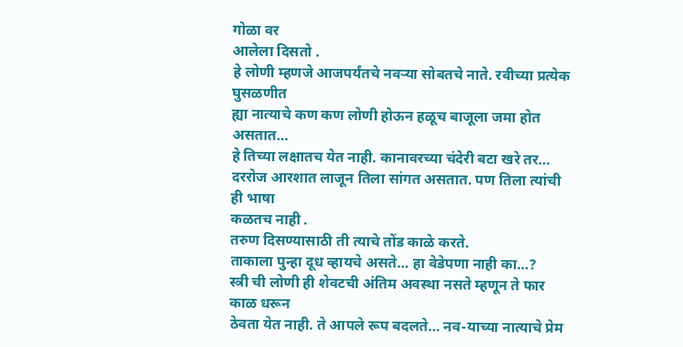गोळा वर
आलेला दिसतो .
हे लोणी म्हणजे आजपर्यंतचे नवऱ्या सोबतचे नाते. रवीच्या प्रत्येक घुसळणीत
ह्या नात्याचे कण कण लोणी होऊन हळूच बाजूला जमा होत असतात…
हे तिच्या लक्षातच येत नाही. कानावरच्या चंदेरी बटा खरे तर…
दररोज आरशात लाजून तिला सांगत असतात. पण तिला त्यांची ही भाषा
कळतच नाही .
तरुण दिसण्यासाठी ती त्याचे तोंड काळे करते.
ताकाला पुन्हा दूध व्हायचे असते… हा वेडेपणा नाही का…?
स्त्री ची लोणी ही शेवटची अंतिम अवस्था नसते म्हणून ते फार काळ धरून
ठेवता येत नाही. ते आपले रूप बदलते… नव-याच्या नात्याचे प्रेम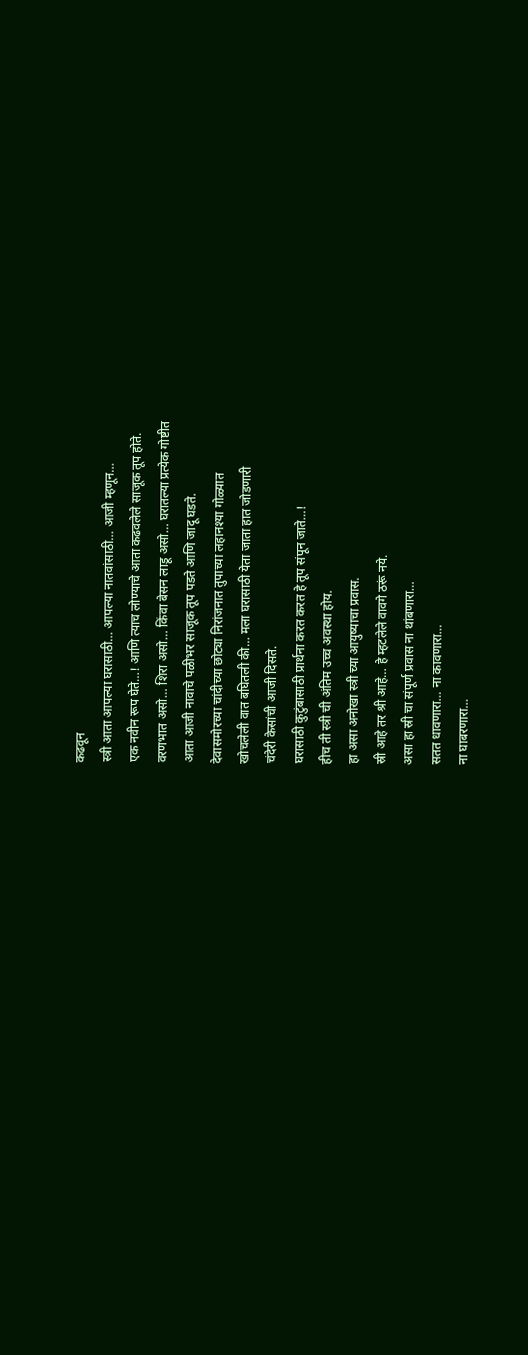कढवून
स्त्री आता आपल्या घरासाठी… आपल्या नातवांसाठी… आजी म्हणून…
एक नवीन रूप घेते…! आणि त्याच लोण्याचे आता कढवलेले साजूक तूप होते.
वरणभात असो… शिरा असो… किंवा बेसन लाडू असो… घरातल्या प्रत्येक गोष्टीत
आता आजी नावाचे पळीभर साजूक तूप पडते आणि जादू घडते.
देवासमोरच्या चांदीच्या छोट्या निरांजनात तुपाच्या लहानश्या गोळ्यात
खोचलेली वात बघितली की… मला घरासाठी येता जाता हात जोडणारी
चंदेरी केसांची आजी दिसते.
घरासाठी कुटुंबासाठी प्रार्थना करत करत हे तूप संपून जाते…!
हीच ती स्त्री ची अंतिम उच्च अवस्था होय.
हा असा अनोखा स्त्री च्या आयुष्याचा प्रवास.
स्री आहे तर श्री आहे… हे म्हटलेले वावगे ठरूं नये.
असा हा स्री चा संपूर्ण प्रवास ना थांबणारा…
सतत धावणारा… ना कावणारा…
ना घाबरणारा…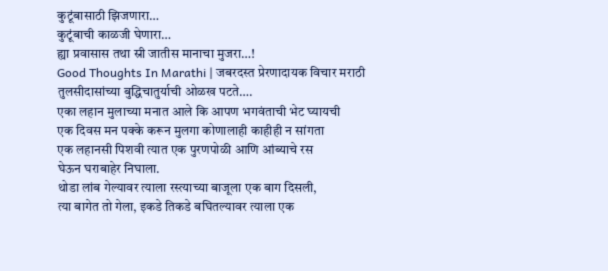कुटूंबासाठी झिजणारा…
कुटूंबाची काळजी घेणारा…
ह्या प्रवासास तथा स्री जातीस मानाचा मुजरा…!
Good Thoughts In Marathi | जबरदस्त प्रेरणादायक विचार मराठी
तुलसीदासांच्या बुद्धिचातुर्याची ओळख पटते….
एका लहान मुलाच्या मनात आले कि आपण भगवंताची भेट घ्यायची
एक दिवस मन पक्के करून मुलगा कोणालाही काहीही न सांगता
एक लहानसी पिशवी त्यात एक पुरणपोळी आणि आंब्याचे रस
घेऊन घराबाहेर निघाला.
थोडा लांब गेल्यावर त्याला रस्त्याच्या बाजूला एक बाग दिसली,
त्या बागेत तो गेला, इकडे तिकडे बघितल्यावर त्याला एक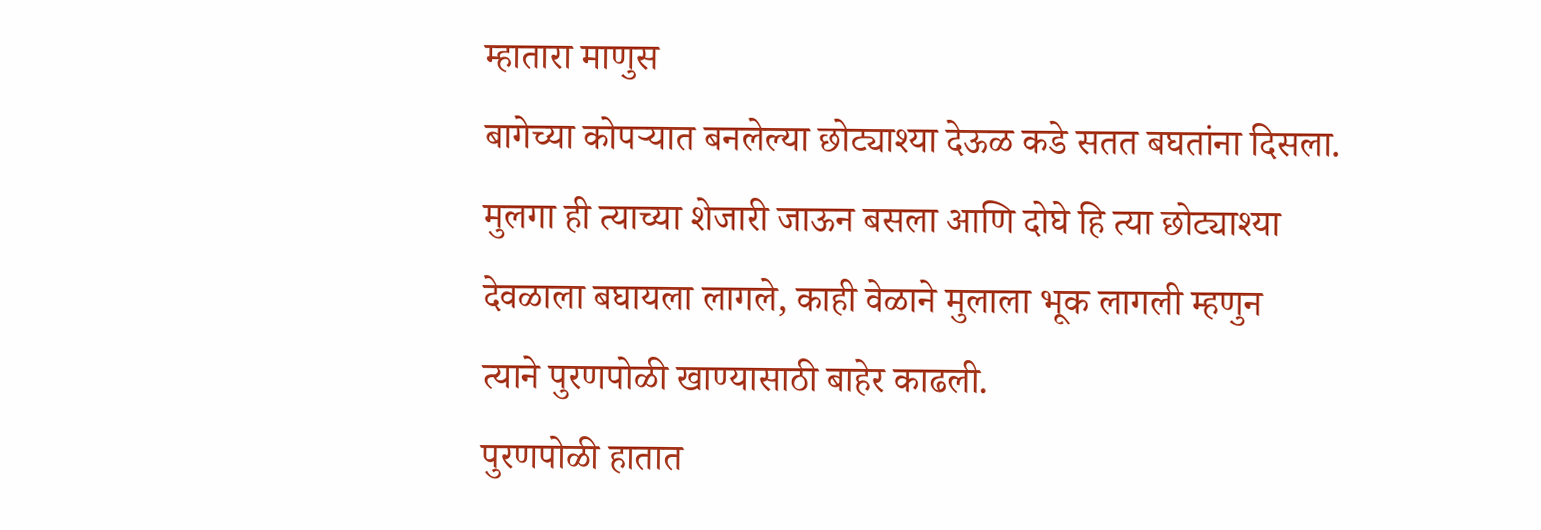म्हातारा माणुस
बागेच्या कोपऱ्यात बनलेल्या छोट्याश्या देऊळ कडे सतत बघतांना दिसला.
मुलगा ही त्याच्या शेजारी जाऊन बसला आणि दोघे हि त्या छोट्याश्या
देवळाला बघायला लागले, काही वेळाने मुलाला भूक लागली म्हणुन
त्याने पुरणपोळी खाण्यासाठी बाहेर काढली.
पुरणपोळी हातात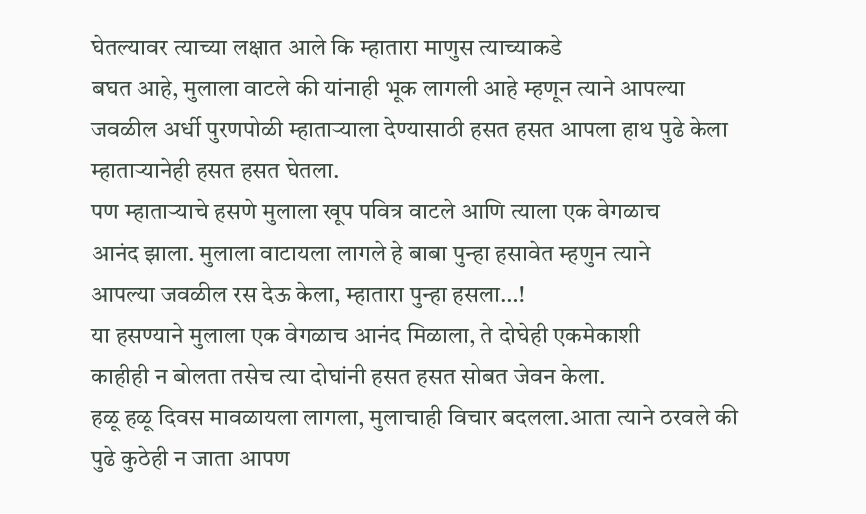घेतल्यावर त्याच्या लक्षात आले कि म्हातारा माणुस त्याच्याकडे
बघत आहे, मुलाला वाटले की यांनाही भूक लागली आहे म्हणून त्याने आपल्या
जवळील अर्धी पुरणपोळी म्हाताऱ्याला देण्यासाठी हसत हसत आपला हाथ पुढे केला
म्हाताऱ्यानेही हसत हसत घेतला.
पण म्हाताऱ्याचे हसणे मुलाला खूप पवित्र वाटले आणि त्याला एक वेगळाच
आनंद झाला. मुलाला वाटायला लागले हे बाबा पुन्हा हसावेत म्हणुन त्याने
आपल्या जवळील रस देऊ केला, म्हातारा पुन्हा हसला…!
या हसण्याने मुलाला एक वेगळाच आनंद मिळाला, ते दोघेही एकमेकाशी
काहीही न बोलता तसेच त्या दोघांनी हसत हसत सोबत जेवन केला.
हळू हळू दिवस मावळायला लागला, मुलाचाही विचार बदलला.आता त्याने ठरवले की
पुढे कुठेही न जाता आपण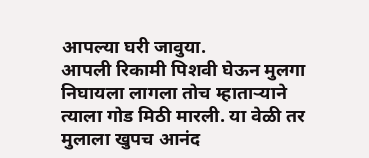आपल्या घरी जावुया.
आपली रिकामी पिशवी घेऊन मुलगा निघायला लागला तोच म्हाताऱ्याने
त्याला गोड मिठी मारली. या वेळी तर मुलाला खुपच आनंद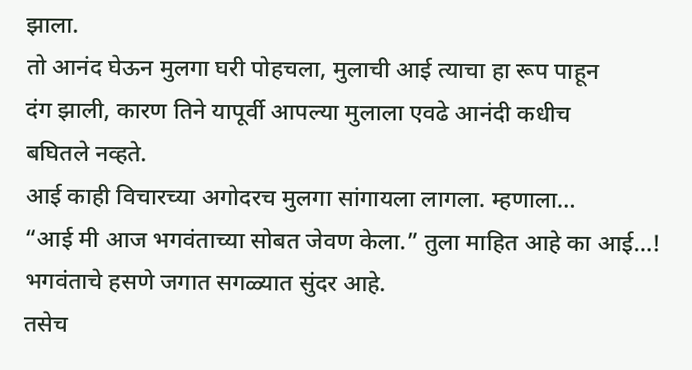झाला.
तो आनंद घेऊन मुलगा घरी पोहचला, मुलाची आई त्याचा हा रूप पाहून
दंग झाली, कारण तिने यापूर्वी आपल्या मुलाला एवढे आनंदी कधीच
बघितले नव्हते.
आई काही विचारच्या अगोदरच मुलगा सांगायला लागला. म्हणाला…
“आई मी आज भगवंताच्या सोबत जेवण केला.” तुला माहित आहे का आई…!
भगवंताचे हसणे जगात सगळ्यात सुंदर आहे.
तसेच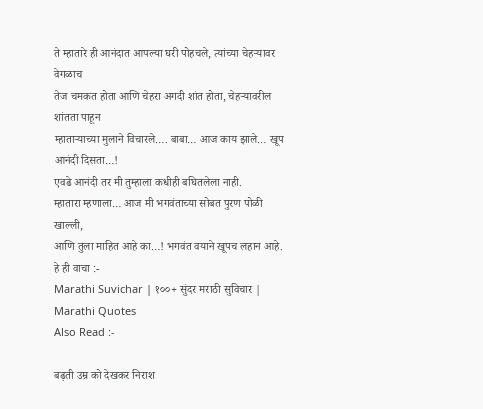ते म्हातारे ही आनंदात आपल्या घरी पोहचले, त्यांच्या चेहऱ्यावर वेगळाच
तेज चमकत होता आणि चेहरा अगदी शांत होता, चेहऱ्यावरील शांतता पाहून
म्हाताऱ्याच्या मुलाने विचारले…. बाबा… आज काय झाले… खूप आनंदी दिसता…!
एवढे आनंदी तर मी तुम्हाला कधीही बघितलेला नाही.
म्हातारा म्हणाला… आज मी भगवंताच्या सोबत पुरण पोळी खाल्ली,
आणि तुला माहित आहे का…! भगवंत वयाने खूपच लहान आहे.
हे ही वाचा :-
Marathi Suvichar | १००+ सुंदर मराठी सुविचार | Marathi Quotes
Also Read :-

बढ़ती उम्र को देखकर निराश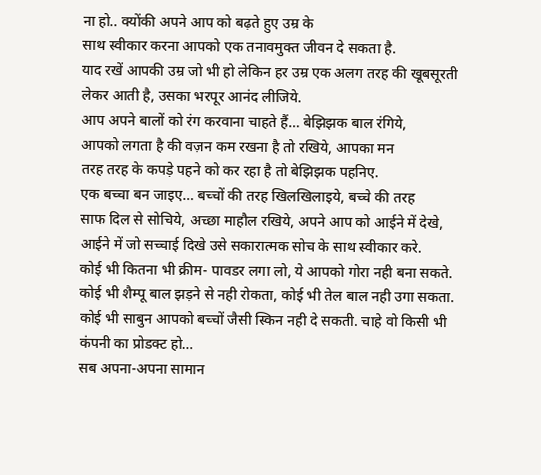ना हो.. क्योंकी अपने आप को बढ़ते हुए उम्र के
साथ स्वीकार करना आपको एक तनावमुक्त जीवन दे सकता है.
याद रखें आपकी उम्र जो भी हो लेकिन हर उम्र एक अलग तरह की खूबसूरती
लेकर आती है, उसका भरपूर आनंद लीजिये.
आप अपने बालों को रंग करवाना चाहते हैं… बेझिझक बाल रंगिये,
आपको लगता है की वज़न कम रखना है तो रखिये, आपका मन
तरह तरह के कपड़े पहने को कर रहा है तो बेझिझक पहनिए.
एक बच्चा बन जाइए… बच्चों की तरह खिलखिलाइये, बच्चे की तरह
साफ दिल से सोचिये, अच्छा माहौल रखिये, अपने आप को आईने में देखे,
आईने में जो सच्चाई दिखे उसे सकारात्मक सोच के साथ स्वीकार करे.
कोई भी कितना भी क्रीम- पावडर लगा लो, ये आपको गोरा नही बना सकते.
कोई भी शैम्पू बाल झड़ने से नही रोकता, कोई भी तेल बाल नही उगा सकता.
कोई भी साबुन आपको बच्चों जैसी स्किन नही दे सकती. चाहे वो किसी भी
कंपनी का प्रोडक्ट हो…
सब अपना-अपना सामान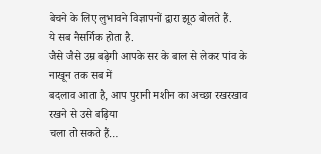बेचने के लिए लुभावने विज्ञापनों द्वारा झूठ बोलते हैं.
ये सब नैसर्गिक होता है.
जैसे जैसे उम्र बढ़ेगी आपके सर के बाल से लेकर पांव के नाखून तक सब में
बदलाव आता है, आप पुरानी मशीन का अच्छा रखरखाव रखने से उसे बढ़िया
चला तो सकते हैं…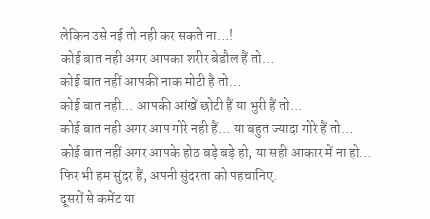लेकिन उसे नई तो नही कर सकते ना…!
कोई बात नही अगर आपका शरीर बेडौल हैं तो…
कोई बात नहीं आपकी नाक मोटी है तो…
कोई बात नही… आपकी आंखें छोटी हैं या भुरी हैं तो…
कोई बात नही अगर आप गोरे नही हैं… या बहुत ज्यादा गोरे हैं तो…
कोई बात नहीं अगर आपके होठ बड़े बड़े हो, या सही आकार में ना हो…
फिर भी हम सुंदर हैं, अपनी सुंदरता को पहचानिए.
दूसरों से कमेंट या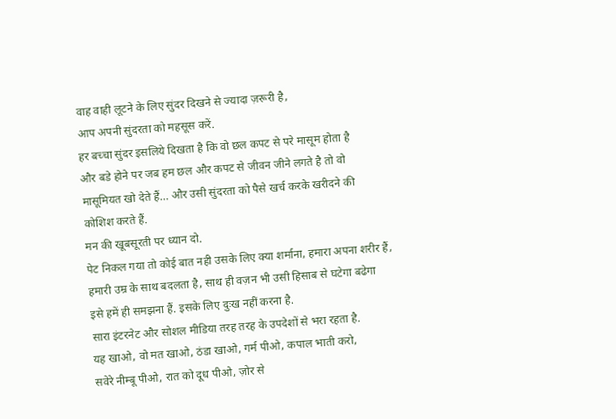वाह वाही लूटने के लिए सुंदर दिखने से ज्यादा ज़रूरी है,
आप अपनी सुंदरता को महसूस करें.
हर बच्चा सुंदर इसलिये दिखता है कि वो छल कपट से परे मासूम होता है
और बडे होने पर जब हम छल और कपट से जीवन जीने लगते है तो वो
मासूमियत खो देते हैं… और उसी सुंदरता को पैसे खर्च करके खरीदने की
कोशिश करते हैं.
मन की खूबसूरती पर ध्यान दो.
पेट निकल गया तो कोई बात नही उसके लिए क्या शर्माना, हमारा अपना शरीर हैं,
हमारी उम्र के साथ बदलता है, साथ ही वज़न भी उसी हिसाब से घटेगा बढेगा
इसे हमें ही समझना हैं. इसके लिए दुःख नहीं करना है.
सारा इंटरनेट और सोशल मीडिया तरह तरह के उपदेशों से भरा रहता है.
यह खाओ, वो मत खाओ, ठंडा खाओ, गर्म पीओ, कपाल भाती करो,
सवेरे नीम्बू पीओ, रात को दूध पीओ, ज़ोर से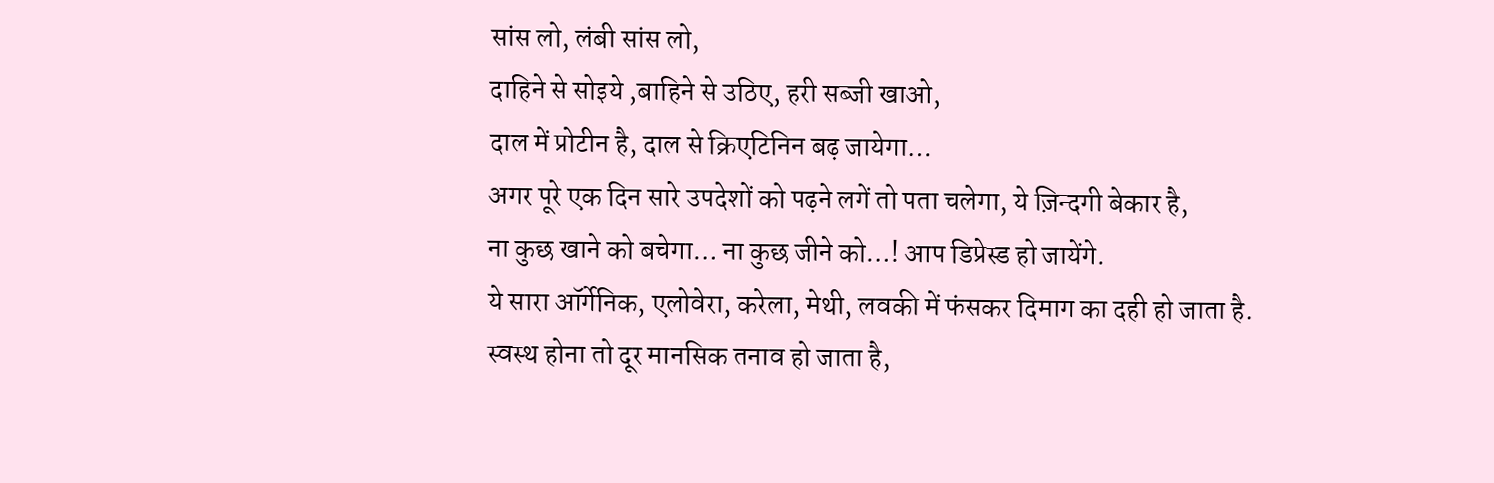सांस लो, लंबी सांस लो,
दाहिने से सोइये ,बाहिने से उठिए, हरी सब्जी खाओ,
दाल में प्रोटीन है, दाल से क्रिएटिनिन बढ़ जायेगा…
अगर पूरे एक दिन सारे उपदेशों को पढ़ने लगें तो पता चलेगा, ये ज़िन्दगी बेकार है,
ना कुछ खाने को बचेगा… ना कुछ जीने को…! आप डिप्रेस्ड हो जायेंगे.
ये सारा ऑर्गेनिक, एलोवेरा, करेला, मेथी, लवकी में फंसकर दिमाग का दही हो जाता है.
स्वस्थ होना तो दूर मानसिक तनाव हो जाता है,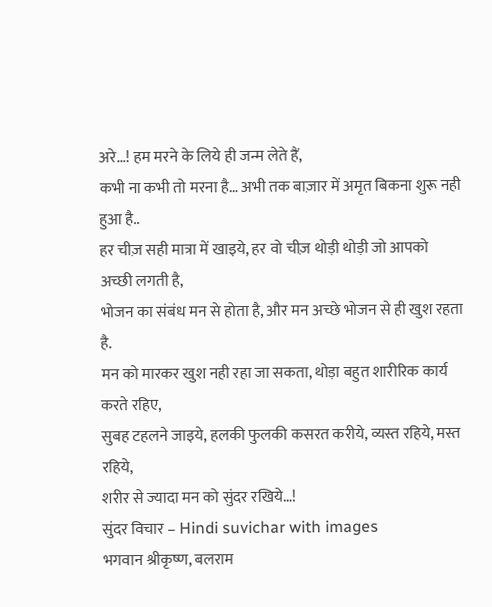अरे…! हम मरने के लिये ही जन्म लेते हैं,
कभी ना कभी तो मरना है… अभी तक बाज़ार में अमृत बिकना शुरू नही हुआ है..
हर चीज़ सही मात्रा में खाइये, हर वो चीज़ थोड़ी थोड़ी जो आपको अच्छी लगती है,
भोजन का संबंध मन से होता है, और मन अच्छे भोजन से ही खुश रहता है.
मन को मारकर खुश नही रहा जा सकता, थोड़ा बहुत शारीरिक कार्य करते रहिए,
सुबह टहलने जाइये, हलकी फुलकी कसरत करीये, व्यस्त रहिये, मस्त रहिये,
शरीर से ज्यादा मन को सुंदर रखिये…!
सुंदर विचार – Hindi suvichar with images
भगवान श्रीकृष्ण, बलराम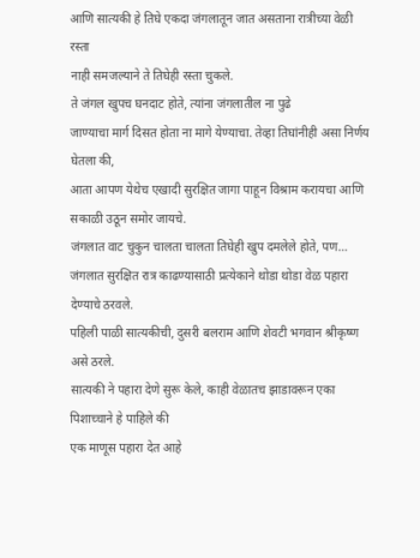आणि सात्यकी हे तिघे एकदा जंगलातून जात असताना रात्रीच्या वेळी रस्ता
नाही समजल्याने ते तिघेही रस्ता चुकले.
ते जंगल खुपच घनदाट होते, त्यांना जंगलातील ना पुढे
जाण्याचा मार्ग दिसत होता ना मागे येण्याचा. तेव्हा तिघांनीही असा निर्णय घेतला की,
आता आपण येथेच एखादी सुरक्षित जागा पाहून विश्राम करायचा आणि सकाळी उठून समोर जायचे.
जंगलात वाट चुकुन चालता चालता तिघेही खुप दमलेले होते, पण…
जंगलात सुरक्षित रात्र काढण्यासाठी प्रत्येकाने थोडा थोडा वेळ पहारा देण्याचे ठरवले.
पहिली पाळी सात्यकीची, दुसरी बलराम आणि शेवटी भगवान श्रीकृष्ण असे ठरले.
सात्यकी ने पहारा देणे सुरू केले, काही वेळातच झाडावरून एका पिशाच्चाने हे पाहिले की
एक माणूस पहारा देत आहे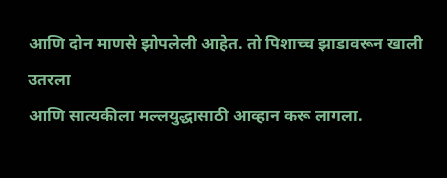आणि दोन माणसे झोपलेली आहेत. तो पिशाच्च झाडावरून खाली उतरला
आणि सात्यकीला मल्लयुद्धासाठी आव्हान करू लागला.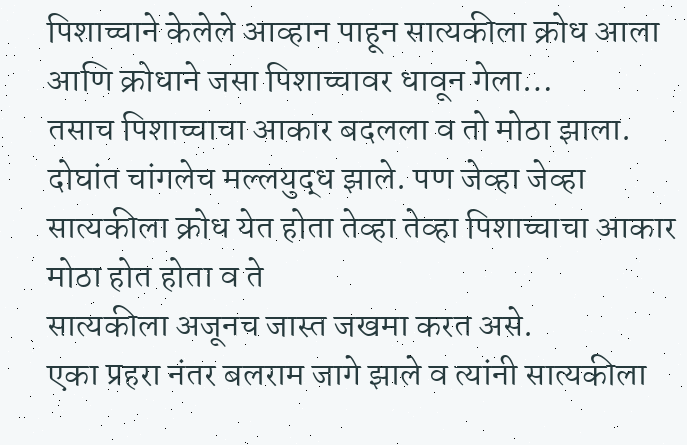पिशाच्चाने केलेले आव्हान पाहून सात्यकीला क्रोध आला आणि क्रोधाने जसा पिशाच्चावर धावून गेला…
तसाच पिशाच्चाचा आकार बदलला व तो मोठा झाला. दोघांत चांगलेच मल्लयुद्ध झाले. पण जेव्हा जेव्हा सात्यकीला क्रोध येत होता तेव्हा तेव्हा पिशाच्चाचा आकार मोठा होत होता व ते
सात्यकीला अजूनच जास्त जखमा करत असे.
एका प्रहरा नंतर बलराम जागे झाले व त्यांनी सात्यकीला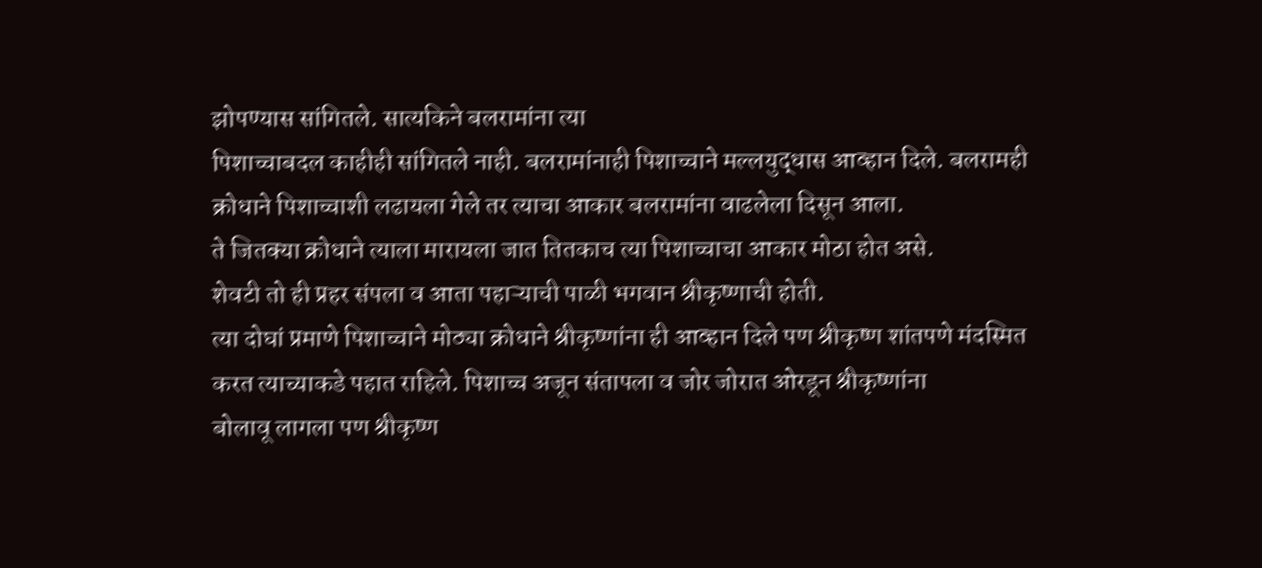झोपण्यास सांगितले. सात्यकिने बलरामांना त्या
पिशाच्चाबदल काहीही सांगितले नाही. बलरामांनाही पिशाच्चाने मल्लयुद्धास आव्हान दिले. बलरामही
क्रोधाने पिशाच्चाशी लढायला गेले तर त्याचा आकार बलरामांना वाढलेला दिसून आला.
ते जितक्या क्रोधाने त्याला मारायला जात तितकाच त्या पिशाच्चाचा आकार मोठा होत असे.
शेवटी तो ही प्रहर संपला व आता पहाऱ्याची पाळी भगवान श्रीकृष्णाची होती.
त्या दोघां प्रमाणे पिशाच्चाने मोठ्या क्रोधाने श्रीकृष्णांना ही आव्हान दिले पण श्रीकृष्ण शांतपणे मंदस्मित
करत त्याच्याकडे पहात राहिले. पिशाच्च अजून संतापला व जोर जोरात ओरडून श्रीकृष्णांना
बोलावू लागला पण श्रीकृष्ण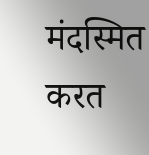मंदस्मित करत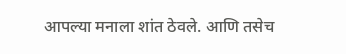आपल्या मनाला शांत ठेवले. आणि तसेच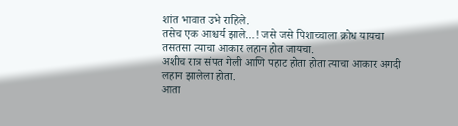शांत भावात उभे राहिले.
तसेच एक आश्चर्य झाले…! जसे जसे पिशाच्चाला क्रोध यायचा तसतसा त्याचा आकार लहान होत जायचा.
अशीच रात्र संपत गेली आणि पहाट होता होता त्याचा आकार अगदी लहान झालेला होता.
आता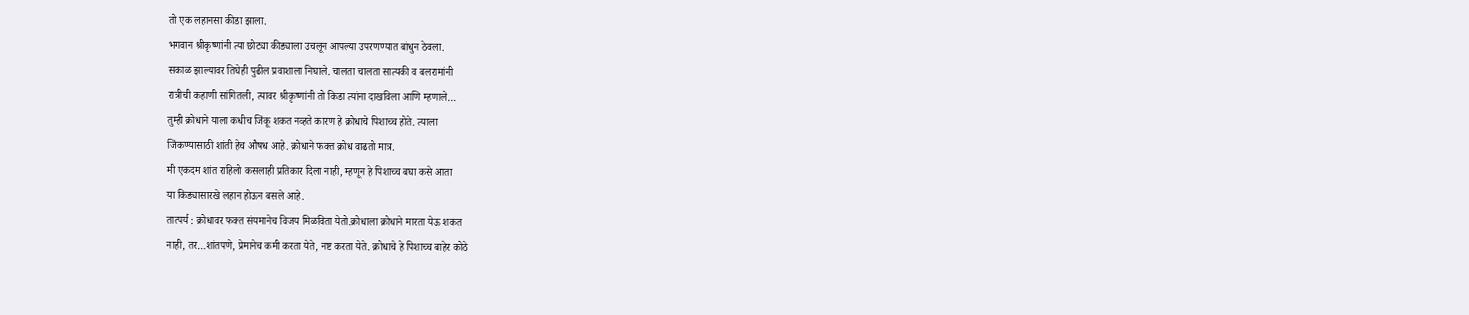तो एक लहानसा कीडा झाला.
भगवान श्रीकृष्णांनी त्या छोट्या कीड्याला उचलून आपल्या उपरणण्यात बांधुन ठेवला.
सकाळ झाल्यावर तिघेही पुढील प्रवाशाला निघाले. चालता चालता सात्यकी व बलरामांनी
रात्रीची कहाणी सांगितली, त्यावर श्रीकृष्णांनी तो किडा त्यांना दाखविला आणि म्हणाले…
तुम्ही क्रोधाने याला कधीच जिंकू शकत नव्हते कारण हे क्रोधाचे पिशाच्च होते. त्याला
जिंकण्यासाठी शांती हेच औषध आहे. क्रोधाने फक्त क्रोध वाढतो मात्र.
मी एकदम शांत राहिलो कसलाही प्रतिकार दिला नाही, म्हणून हे पिशाच्च बघा कसे आता
या किड्यासारखे लहान होऊन बसले आहे.
तात्पर्य : क्रोधावर फक्त संयमानेच विजय मिळविता येतो.क्रोधाला क्रोधाने मारता येऊ शकत
नाही, तर…शांतपणे, प्रेमानेच कमी करता येते, नष्ट करता येते. क्रोधाचे हे पिशाच्च बाहेर कोठे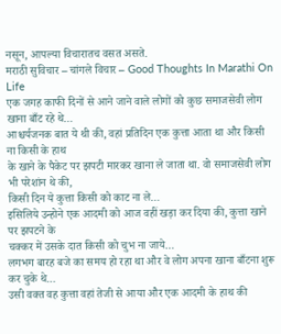नसून, आपल्या विचारातच वसत असते.
मराठी सुविचार – चांगले विचार – Good Thoughts In Marathi On Life
एक जगह काफी दिनों से आने जाने वाले लोगों को कुछ समाजसेवी लोग खाना बाँट रहे थे…
आश्चर्यजनक बात ये थी की, वहां प्रतिदिन एक कुत्ता आता था और किसी ना किसी के हाथ
के खाने के पैकेट पर झपटी मारकर खाना ले जाता था. वो समाजसेवी लोग भी परेशांन थे की,
किसी दिन ये कुत्ता किसी को काट ना ले…
इसिलिये उन्होने एक आदमी को आज वहीं खड़ा कर दिया की, कुत्ता खाने पर झपटने के
चक्कर में उसके दात किसी को चुभ ना जाये…
लगभग बारह बजे का समय हो रहा था और वे लोग अपना खाना बाँटना शुरू कर चुके थे…
उसी वक्त वह कुत्ता वहां तेजी से आया और एक आदमी के हाथ की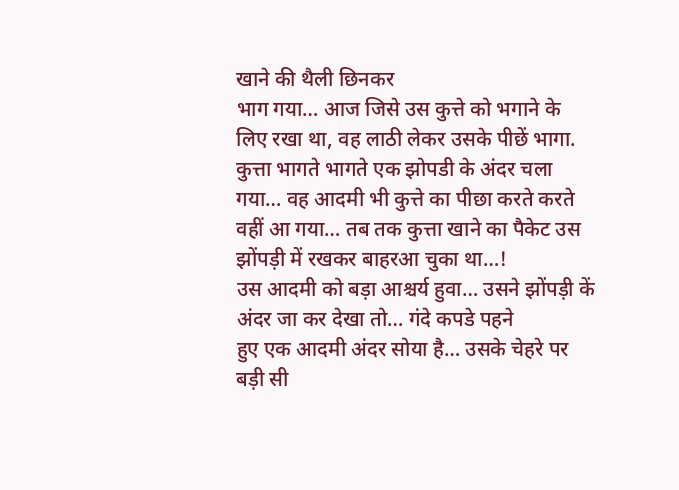खाने की थैली छिनकर
भाग गया… आज जिसे उस कुत्ते को भगाने के लिए रखा था, वह लाठी लेकर उसके पीछें भागा.
कुत्ता भागते भागते एक झोपडी के अंदर चला गया… वह आदमी भी कुत्ते का पीछा करते करते
वहीं आ गया… तब तक कुत्ता खाने का पैकेट उस झोंपड़ी में रखकर बाहरआ चुका था…!
उस आदमी को बड़ा आश्चर्य हुवा… उसने झोंपड़ी कें अंदर जा कर देखा तो… गंदे कपडे पहने
हुए एक आदमी अंदर सोया है… उसके चेहरे पर बड़ी सी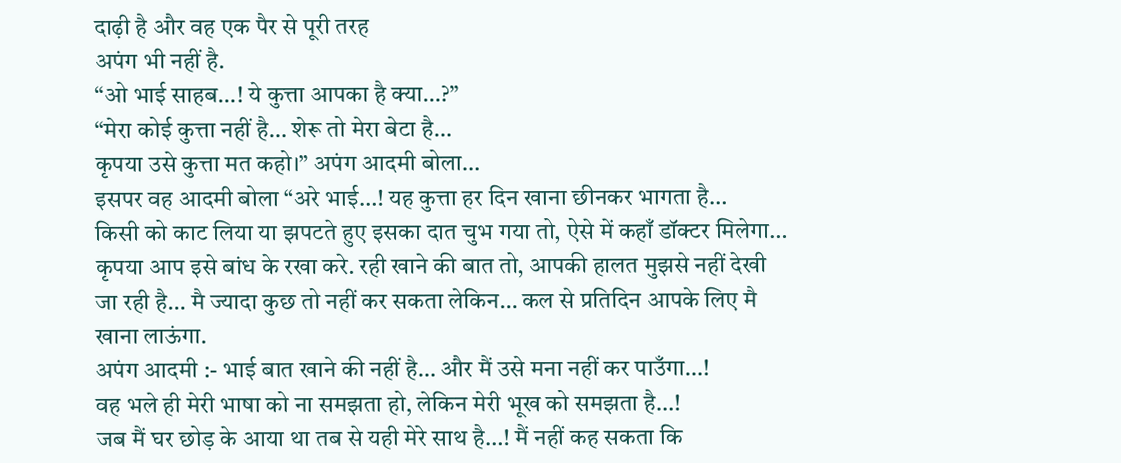दाढ़ी है और वह एक पैर से पूरी तरह
अपंग भी नहीं है.
“ओ भाई साहब…! ये कुत्ता आपका है क्या…?”
“मेरा कोई कुत्ता नहीं है… शेरू तो मेरा बेटा है…
कृपया उसे कुत्ता मत कहो।” अपंग आदमी बोला…
इसपर वह आदमी बोला “अरे भाई…! यह कुत्ता हर दिन खाना छीनकर भागता है…
किसी को काट लिया या झपटते हुए इसका दात चुभ गया तो, ऐसे में कहाँ डॉक्टर मिलेगा…
कृपया आप इसे बांध के रखा करे. रही खाने की बात तो, आपकी हालत मुझसे नहीं देखी
जा रही है… मै ज्यादा कुछ तो नहीं कर सकता लेकिन… कल से प्रतिदिन आपके लिए मै
खाना लाऊंगा.
अपंग आदमी :- भाई बात खाने की नहीं है… और मैं उसे मना नहीं कर पाउँगा…!
वह भले ही मेरी भाषा को ना समझता हो, लेकिन मेरी भूख को समझता है…!
जब मैं घर छोड़ के आया था तब से यही मेरे साथ है…! मैं नहीं कह सकता कि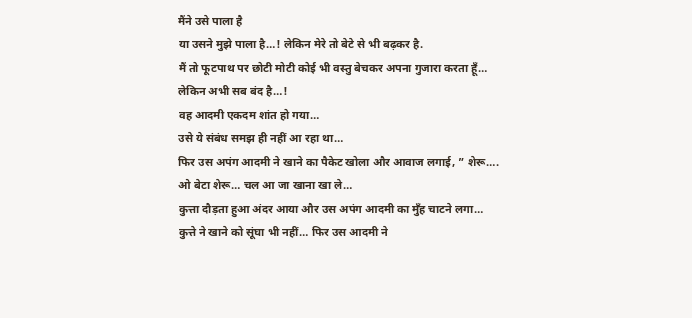मैंने उसे पाला है
या उसने मुझे पाला है…! लेकिन मेरे तो बेटे से भी बढ़कर है.
मैं तो फूटपाथ पर छोटी मोटी कोई भी वस्तु बेचकर अपना गुजारा करता हूँ…
लेकिन अभी सब बंद है…!
वह आदमी एकदम शांत हो गया…
उसे ये संबंध समझ ही नहीं आ रहा था…
फिर उस अपंग आदमी ने खाने का पैकेट खोला और आवाज लगाई, ” शेरू….
ओ बेटा शेरू… चल आ जा खाना खा ले…
कुत्ता दौड़ता हुआ अंदर आया और उस अपंग आदमी का मुँह चाटने लगा…
कुत्ते ने खाने को सूंघा भी नहीं… फिर उस आदमी ने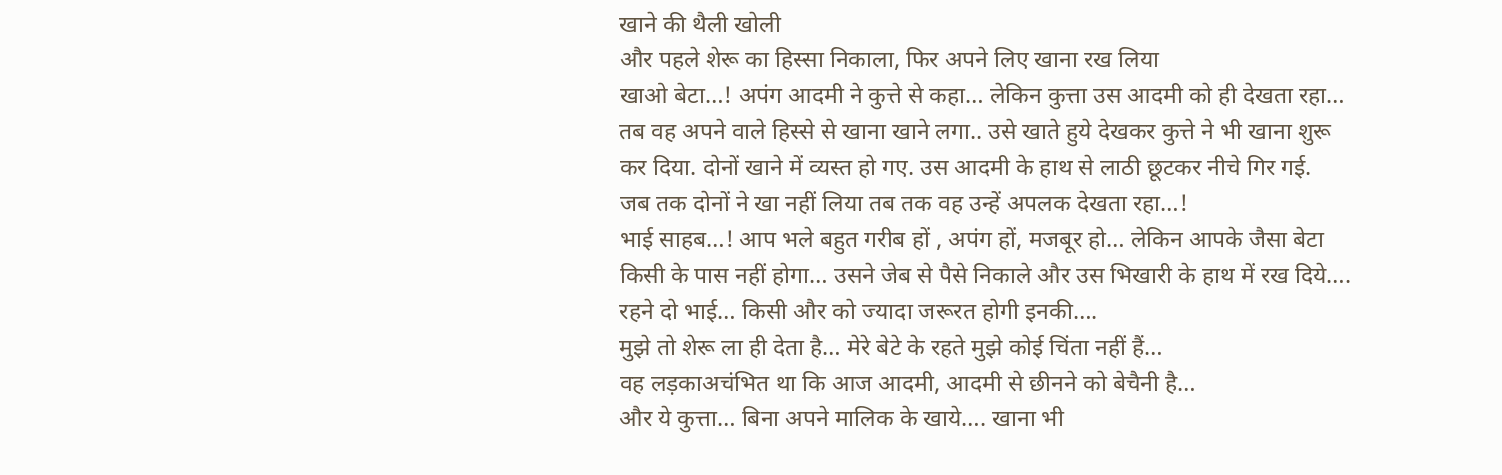खाने की थैली खोली
और पहले शेरू का हिस्सा निकाला, फिर अपने लिए खाना रख लिया
खाओ बेटा…! अपंग आदमी ने कुत्ते से कहा… लेकिन कुत्ता उस आदमी को ही देखता रहा…
तब वह अपने वाले हिस्से से खाना खाने लगा.. उसे खाते हुये देखकर कुत्ते ने भी खाना शुरू
कर दिया. दोनों खाने में व्यस्त हो गए. उस आदमी के हाथ से लाठी छूटकर नीचे गिर गई.
जब तक दोनों ने खा नहीं लिया तब तक वह उन्हें अपलक देखता रहा…!
भाई साहब…! आप भले बहुत गरीब हों , अपंग हों, मजबूर हो… लेकिन आपके जैसा बेटा
किसी के पास नहीं होगा… उसने जेब से पैसे निकाले और उस भिखारी के हाथ में रख दिये….
रहने दो भाई… किसी और को ज्यादा जरूरत होगी इनकी….
मुझे तो शेरू ला ही देता है… मेरे बेटे के रहते मुझे कोई चिंता नहीं हैं…
वह लड़काअचंभित था कि आज आदमी, आदमी से छीनने को बेचैनी है…
और ये कुत्ता… बिना अपने मालिक के खाये…. खाना भी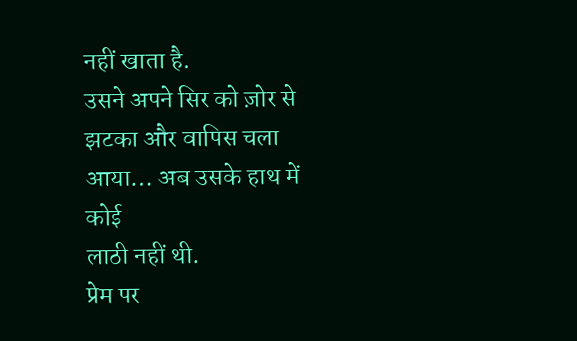नहीं खाता है.
उसने अपने सिर को ज़ोर से झटका और वापिस चला आया… अब उसके हाथ में कोई
लाठी नहीं थी.
प्रेम पर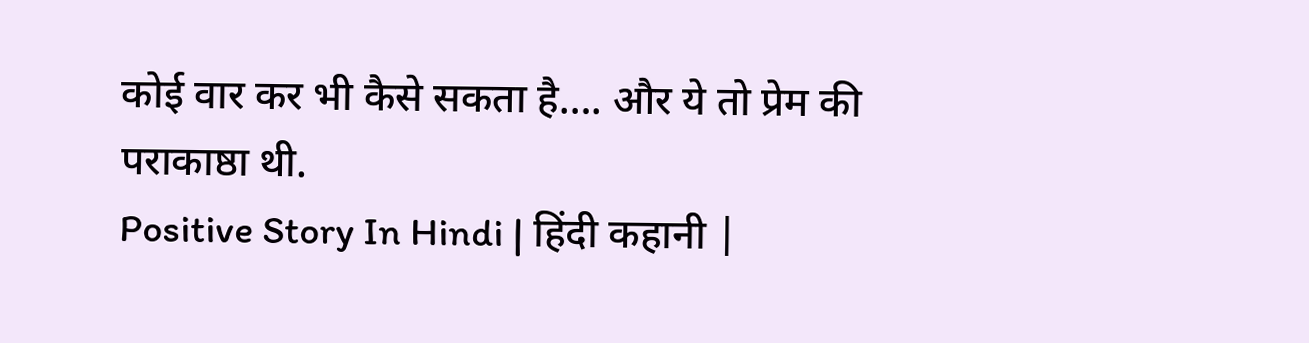कोई वार कर भी कैसे सकता है…. और ये तो प्रेम की पराकाष्ठा थी.
Positive Story In Hindi | हिंदी कहानी |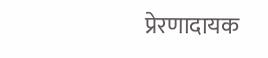प्रेरणादायक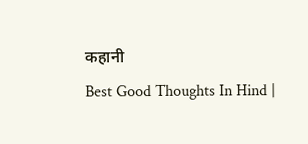कहानी
Best Good Thoughts In Hind |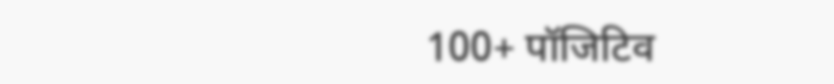100+ पॉजिटिव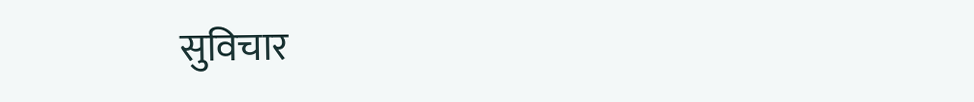सुविचार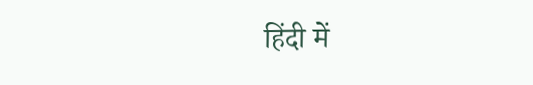हिंदी में